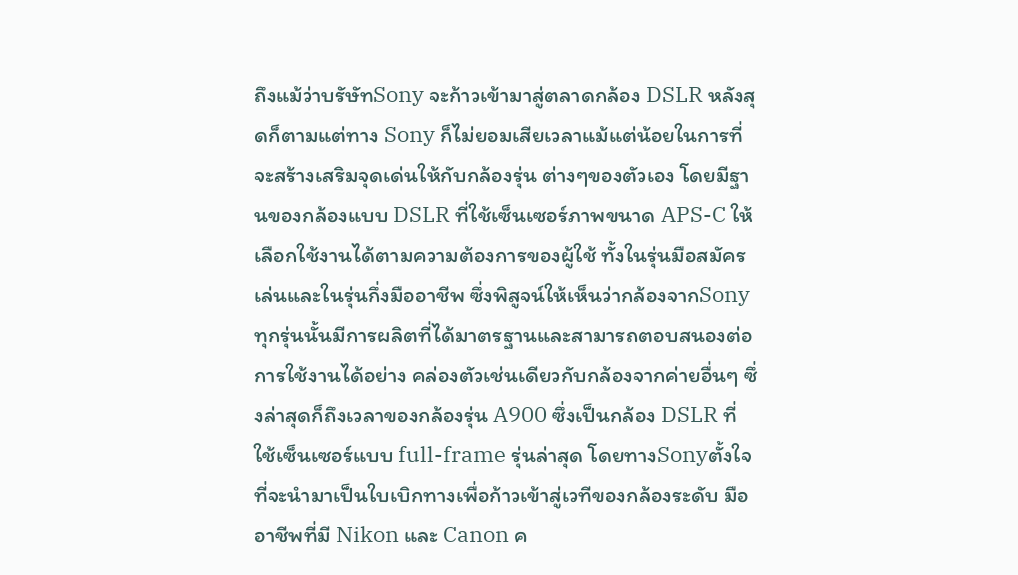ถึงแม้ว่าบรัษัทSony จะก้าวเข้ามาสู่ตลาดกล้อง DSLR หลังสุดก็ตามแต่ทาง Sony ก็ไม่ยอมเสียเวลาแม้แต่น้อยในการที่จะสร้างเสริมจุดเด่นให้กับกล้องรุ่น ต่างๆของตัวเอง โดยมีฐานของกล้องแบบ DSLR ที่ใช้เซ็นเซอร์ภาพขนาด APS-C ให้เลือกใช้งานได้ตามความต้องการของผู้ใช้ ทั้งในรุ่นมือสมัครเล่นและในรุ่นกึ่งมืออาชีพ ซึ่งพิสูจน์ให้เห็นว่ากล้องจากSony ทุกรุ่นนั้นมีการผลิตที่ได้มาตรฐานและสามารถตอบสนองต่อการใช้งานได้อย่าง คล่องตัวเช่นเดียวกับกล้องจากค่ายอื่นๆ ซึ่งล่าสุดก็ถึงเวลาของกล้องรุ่น A900 ซึ่งเป็นกล้อง DSLR ที่ใช้เซ็นเซอร์แบบ full-frame รุ่นล่าสุด โดยทางSonyตั้งใจที่จะนำมาเป็นใบเบิกทางเพื่อก้าวเข้าสู่เวทีของกล้องระดับ มืออาชีพที่มี Nikon และ Canon ค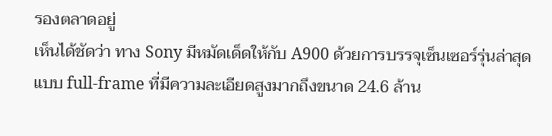รองตลาดอยู่
เห็นได้ชัดว่า ทาง Sony มีหมัดเด็ดให้กับ A900 ด้วยการบรรจุเซ็นเซอร์รุ่นล่าสุดแบบ full-frame ที่มีความละเอียดสูงมากถึงขนาด 24.6 ล้าน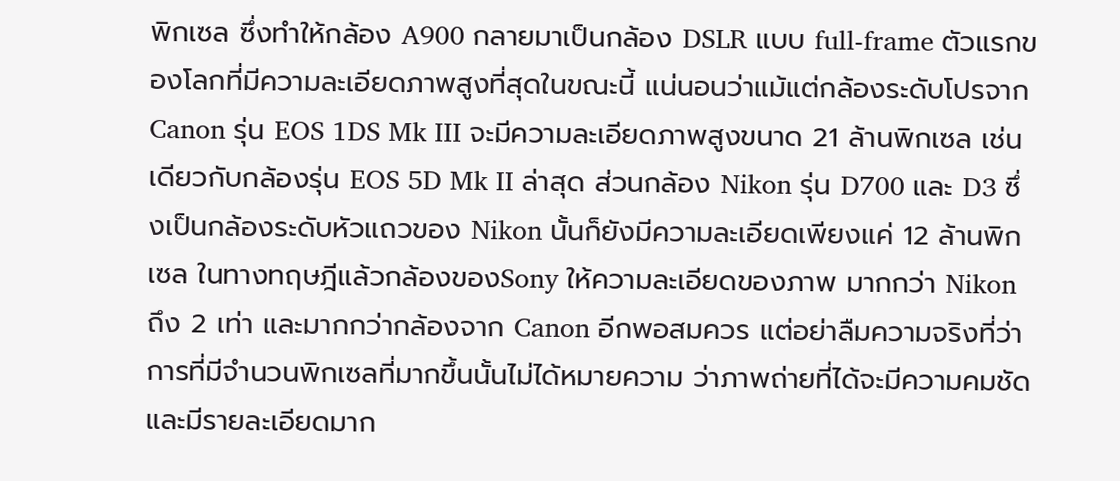พิกเซล ซึ่งทำให้กล้อง A900 กลายมาเป็นกล้อง DSLR แบบ full-frame ตัวแรกของโลกที่มีความละเอียดภาพสูงที่สุดในขณะนี้ แน่นอนว่าแม้แต่กล้องระดับโปรจาก Canon รุ่น EOS 1DS Mk III จะมีความละเอียดภาพสูงขนาด 21 ล้านพิกเซล เช่นเดียวกับกล้องรุ่น EOS 5D Mk II ล่าสุด ส่วนกล้อง Nikon รุ่น D700 และ D3 ซึ่งเป็นกล้องระดับหัวแถวของ Nikon นั้นก็ยังมีความละเอียดเพียงแค่ 12 ล้านพิกเซล ในทางทฤษฎีแล้วกล้องของSony ให้ความละเอียดของภาพ มากกว่า Nikon ถึง 2 เท่า และมากกว่ากล้องจาก Canon อีกพอสมควร แต่อย่าลืมความจริงที่ว่าการที่มีจำนวนพิกเซลที่มากขึ้นนั้นไม่ได้หมายความ ว่าภาพถ่ายที่ได้จะมีความคมชัดและมีรายละเอียดมาก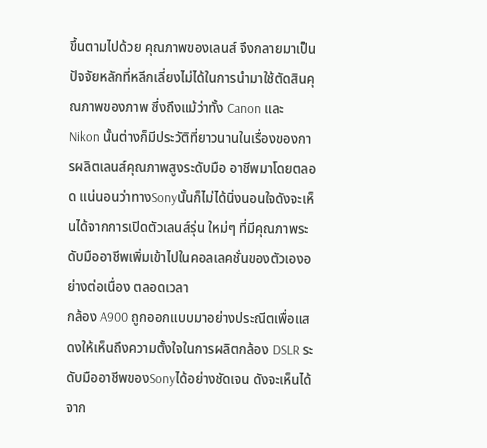ขึ้นตามไปด้วย คุณภาพของเลนส์ จึงกลายมาเป็นปัจจัยหลักที่หลีกเลี่ยงไม่ได้ในการนำมาใช้ตัดสินคุณภาพของภาพ ซึ่งถึงแม้ว่าทั้ง Canon และ Nikon นั้นต่างก็มีประวัติที่ยาวนานในเรื่องของการผลิตเลนส์คุณภาพสูงระดับมือ อาชีพมาโดยตลอด แน่นอนว่าทางSonyนั้นก็ไม่ได้นิ่งนอนใจดังจะเห็นได้จากการเปิดตัวเลนส์รุ่น ใหม่ๆ ที่มีคุณภาพระดับมืออาชีพเพิ่มเข้าไปในคอลเลคชั่นของตัวเองอย่างต่อเนื่อง ตลอดเวลา
กล้อง A900 ถูกออกแบบมาอย่างประณีตเพื่อแสดงให้เห็นถึงความตั้งใจในการผลิตกล้อง DSLR ระดับมืออาชีพของSonyได้อย่างชัดเจน ดังจะเห็นได้จาก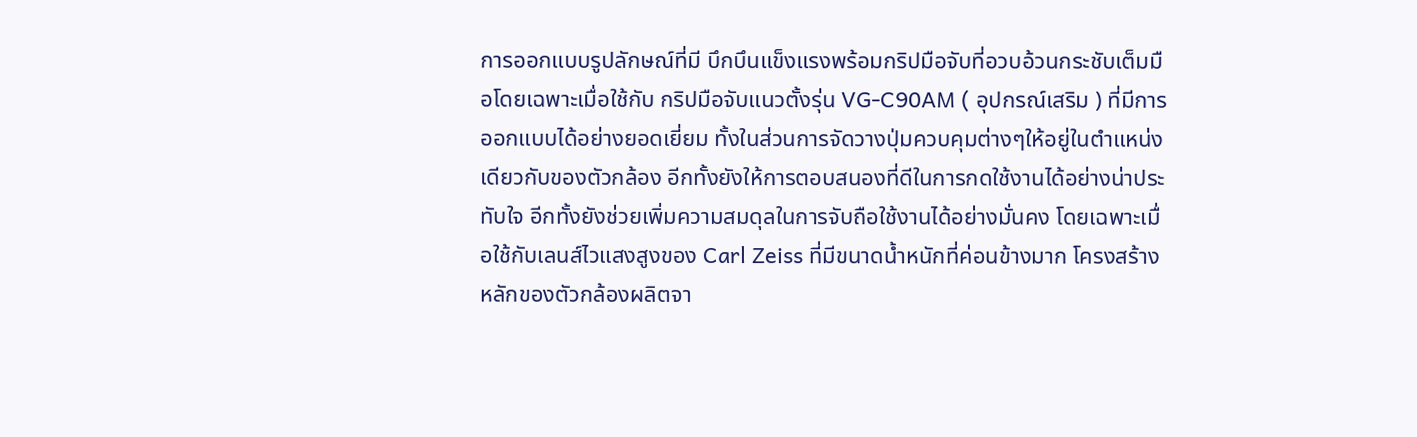การออกแบบรูปลักษณ์ที่มี บึกบึนแข็งแรงพร้อมกริปมือจับที่อวบอ้วนกระชับเต็มมือโดยเฉพาะเมื่อใช้กับ กริปมือจับแนวตั้งรุ่น VG-C90AM ( อุปกรณ์เสริม ) ที่มีการออกแบบได้อย่างยอดเยี่ยม ทั้งในส่วนการจัดวางปุ่มควบคุมต่างๆให้อยู่ในตำแหน่งเดียวกับของตัวกล้อง อีกทั้งยังให้การตอบสนองที่ดีในการกดใช้งานได้อย่างน่าประทับใจ อีกทั้งยังช่วยเพิ่มความสมดุลในการจับถือใช้งานได้อย่างมั่นคง โดยเฉพาะเมื่อใช้กับเลนส์ไวแสงสูงของ Carl Zeiss ที่มีขนาดน้ำหนักที่ค่อนข้างมาก โครงสร้างหลักของตัวกล้องผลิตจา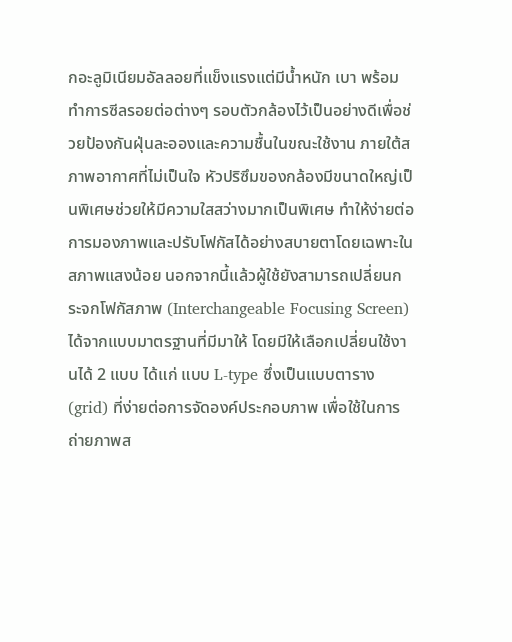กอะลูมิเนียมอัลลอยที่แข็งแรงแต่มีน้ำหนัก เบา พร้อมทำการซีลรอยต่อต่างๆ รอบตัวกล้องไว้เป็นอย่างดีเพื่อช่วยป้องกันฝุ่นละอองและความชื้นในขณะใช้งาน ภายใต้สภาพอากาศที่ไม่เป็นใจ หัวปริซึมของกล้องมีขนาดใหญ่เป็นพิเศษช่วยให้มีความใสสว่างมากเป็นพิเศษ ทำให้ง่ายต่อการมองภาพและปรับโฟกัสได้อย่างสบายตาโดยเฉพาะในสภาพแสงน้อย นอกจากนี้แล้วผู้ใช้ยังสามารถเปลี่ยนกระจกโฟกัสภาพ (Interchangeable Focusing Screen) ได้จากแบบมาตรฐานที่มีมาให้ โดยมีให้เลือกเปลี่ยนใช้งานได้ 2 แบบ ได้แก่ แบบ L-type ซึ่งเป็นแบบตาราง (grid) ที่ง่ายต่อการจัดองค์ประกอบภาพ เพื่อใช้ในการถ่ายภาพส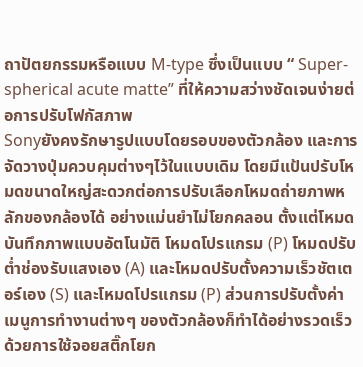ถาปัตยกรรมหรือแบบ M-type ซึ่งเป็นแบบ “ Super-spherical acute matte” ที่ให้ความสว่างชัดเจนง่ายต่อการปรับโฟกัสภาพ
Sonyยังคงรักษารูปแบบโดยรอบของตัวกล้อง และการจัดวางปุ่มควบคุมต่างๆไว้ในแบบเดิม โดยมีแป้นปรับโหมดขนาดใหญ่สะดวกต่อการปรับเลือกโหมดถ่ายภาพหลักของกล้องได้ อย่างแม่นยำไม่โยกคลอน ตั้งแต่โหมดบันทึกภาพแบบอัตโนมัติ โหมดโปรแกรม (P) โหมดปรับต่ำช่องรับแสงเอง (A) และโหมดปรับตั้งความเร็วชัตเตอร์เอง (S) และโหมดโปรแกรม (P) ส่วนการปรับตั้งค่าเมนูการทำงานต่างๆ ของตัวกล้องก็ทำได้อย่างรวดเร็วด้วยการใช้จอยสติ๊กโยก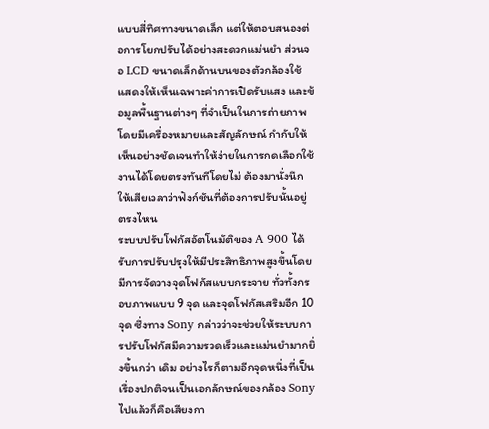แบบสี่ทิศทางขนาดเล็ก แต่ให้ตอบสนองต่อการโยกปรับได้อย่างสะดวกแม่นยำ ส่วนจอ LCD ขนาดเล็กด้านบนของตัวกล้องใช้แสดงให้เห็นเฉพาะค่าการเปิดรับแสง และข้อมูลพื้นฐานต่างๆ ที่จำเป็นในการถ่ายภาพ โดยมีเครื่องหมายและสัญลักษณ์ กำกับให้เห็นอย่างชัดเจนทำให้ง่ายในการกดเลือกใช้งานได้โดยตรงทันทีโดยไม่ ต้องมานั่งนึกให้เสียเวลาว่าฟังก์ชันที่ต้องการปรับนั้นอยู่ตรงไหน
ระบบปรับโฟกัสอัตโนมัติของ A 900 ได้รับการปรับปรุงให้มีประสิทธิภาพสูงขึ้นโดยมีการจัดวางจุดโฟกัสแบบกระจาย ทั่วทั้งกรอบภาพแบบ 9 จุด และจุดโฟกัสเสริมอีก 10 จุด ซึ่งทาง Sony กล่าวว่าจะช่วยให้ระบบการปรับโฟกัสมีความรวดเร็วและแม่นยำมากยิ่งขึ้นกว่า เดิม อย่างไรก็ตามอีกจุดหนึ่งที่เป็นเรื่องปกติจนเป็นเอกลักษณ์ของกล้อง Sony ไปแล้วก็คือเสียงกา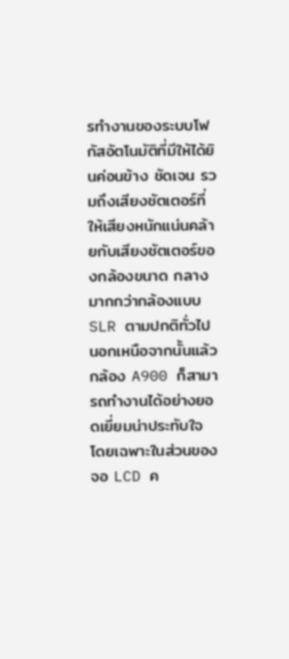รทำงานของระบบโฟกัสอัตโนมัติที่มีให้ได้ยินค่อนข้าง ชัดเจน รวมถึงเสียงชัตเตอร์ที่ให้เสียงหนักแน่นคล้ายกับเสียงชัตเตอร์ของกล้องขนาด กลางมากกว่ากล้องแบบ SLR ตามปกติทั่วไป นอกเหนือจากนั้นแล้ว กล้อง A900 ก็สามารถทำงานได้อย่างยอดเยี่ยมน่าประทับใจ โดยเฉพาะในส่วนของจอ LCD ค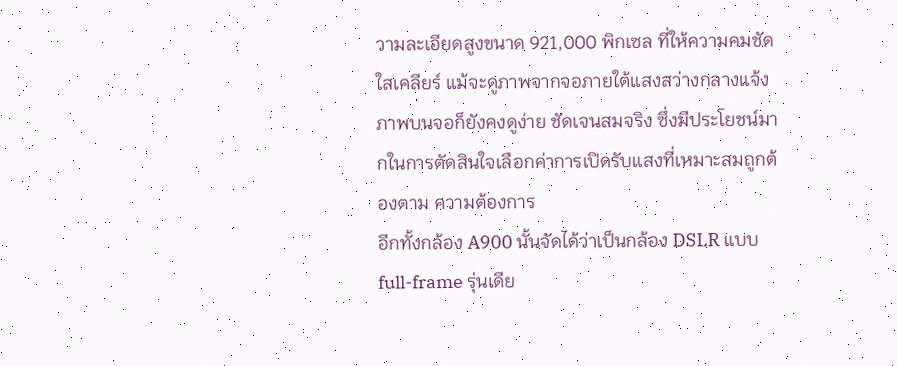วามละเอียดสูงขนาด 921,000 พิกเซล ที่ให้ความคมชัดใสเคลียร์ แม้จะดูภาพจากจอภายใต้แสงสว่างกลางแจ้งภาพบนจอก็ยังคงดูง่าย ชัดเจนสมจริง ซึ่งมีประโยชน์มากในการตัดสินใจเลือกค่าการเปิดรับแสงที่เหมาะสมถูกต้องตาม ความต้องการ
อีกทั้งกล้อง A900 นั้นจัดได้ว่าเป็นกล้อง DSLR แบบ full-frame รุ่นเดีย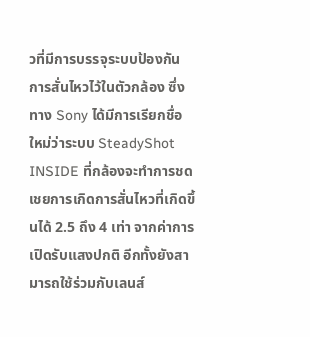วที่มีการบรรจุระบบป้องกันการสั่นไหวไว้ในตัวกล้อง ซึ่งทาง Sony ได้มีการเรียกชื่อใหม่ว่าระบบ SteadyShot INSIDE ที่กล้องจะทำการชดเชยการเกิดการสั่นไหวที่เกิดขึ้นได้ 2.5 ถึง 4 เท่า จากค่าการเปิดรับแสงปกติ อีกทั้งยังสามารถใช้ร่วมกับเลนส์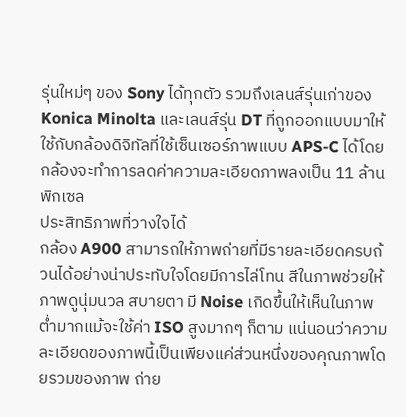รุ่นใหม่ๆ ของ Sony ได้ทุกตัว รวมถึงเลนส์รุ่นเก่าของ Konica Minolta และเลนส์รุ่น DT ที่ถูกออกแบบมาให้ใช้กับกล้องดิจิทัลที่ใช้เซ็นเซอร์ภาพแบบ APS-C ได้โดยกล้องจะทำการลดค่าความละเอียดภาพลงเป็น 11 ล้านพิกเซล
ประสิทธิภาพที่วางใจได้
กล้อง A900 สามารถให้ภาพถ่ายที่มีรายละเอียดครบถ้วนได้อย่างน่าประทับใจโดยมีการไล่โทน สีในภาพช่วยให้ภาพดูนุ่มนวล สบายตา มี Noise เกิดขึ้นให้เห็นในภาพต่ำมากแม้จะใช้ค่า ISO สูงมากๆ ก็ตาม แน่นอนว่าความละเอียดของภาพนี้เป็นเพียงแค่ส่วนหนึ่งของคุณภาพโดยรวมของภาพ ถ่าย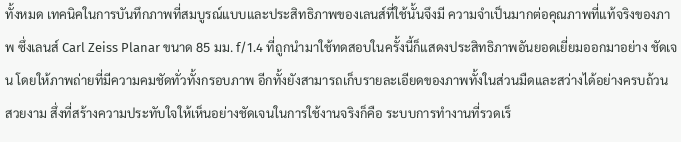ทั้งหมด เทคนิคในการบันทึกภาพที่สมบูรณ์แบบและประสิทธิภาพของเลนส์ที่ใช้นั้นจึงมี ความจำเป็นมากต่อคุณภาพที่แท้จริงของภาพ ซึ่งเลนส์ Carl Zeiss Planar ขนาด 85 มม. f/1.4 ที่ถูกนำมาใช้ทดสอบในครั้งนี้ก็แสดงประสิทธิภาพอันยอดเยี่ยมออกมาอย่าง ชัดเจน โดยให้ภาพถ่ายที่มีความคมชัดทั่วทั้งกรอบภาพ อีกทั้งยังสามารถเก็บรายละเอียดของภาพทั้งในส่วนมืดและสว่างได้อย่างครบถ้วน สวยงาม สึ่งที่สร้างความประทับใจให้เห็นอย่างชัดเจนในการใช้งานจริงก็คือ ระบบการทำงานที่รวดเร็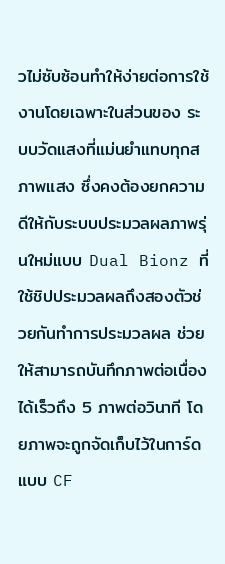วไม่ซับซ้อนทำให้ง่ายต่อการใช้งานโดยเฉพาะในส่วนของ ระบบวัดแสงที่แม่นยำแทบทุกสภาพแสง ซึ่งคงต้องยกความดีให้กับระบบประมวลผลภาพรุ่นใหม่แบบ Dual Bionz ที่ใช้ชิปประมวลผลถึงสองตัวช่วยกันทำการประมวลผล ช่วยให้สามารถบันทึกภาพต่อเนื่องได้เร็วถึง 5 ภาพต่อวินาที โดยภาพจะถูกจัดเก็บไว้ในการ์ดแบบ CF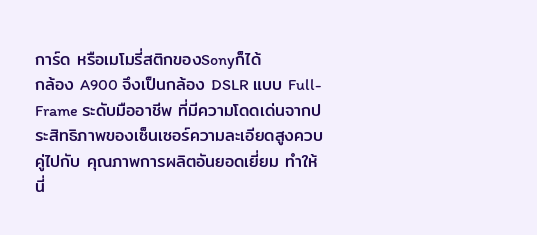การ์ด หรือเมโมรี่สติกของSonyก็ได้
กล้อง A900 จึงเป็นกล้อง DSLR แบบ Full-Frame ระดับมืออาชีพ ที่มีความโดดเด่นจากประสิทธิภาพของเซ็นเซอร์ความละเอียดสูงควบคู่ไปกับ คุณภาพการผลิตอันยอดเยี่ยม ทำให้นี่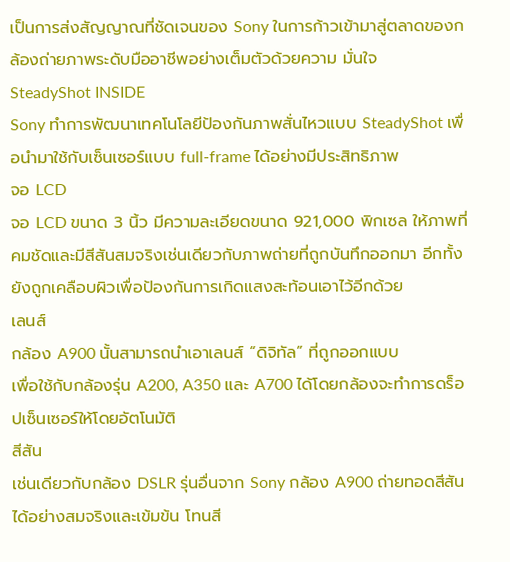เป็นการส่งสัญญาณที่ชัดเจนของ Sony ในการก้าวเข้ามาสู่ตลาดของกล้องถ่ายภาพระดับมืออาชีพอย่างเต็มตัวด้วยความ มั่นใจ
SteadyShot INSIDE
Sony ทำการพัฒนาเทคโนโลยีป้องกันภาพสั่นไหวแบบ SteadyShot เพื่อนำมาใช้กับเซ็นเซอร์แบบ full-frame ได้อย่างมีประสิทธิภาพ
จอ LCD
จอ LCD ขนาด 3 นิ้ว มีความละเอียดขนาด 921,000 พิกเซล ให้ภาพที่คมชัดและมีสีสันสมจริงเช่นเดียวกับภาพถ่ายที่ถูกบันทึกออกมา อีกทั้งยังถูกเคลือบผิวเพื่อป้องกันการเกิดแสงสะท้อนเอาไว้อีกด้วย
เลนส์
กล้อง A900 นั้นสามารถนำเอาเลนส์ “ดิจิทัล” ที่ถูกออกแบบ
เพื่อใช้กับกล้องรุ่น A200, A350 และ A700 ได้โดยกล้องจะทำการดร็อปเซ็นเซอร์ให้โดยอัตโนมัติ
สีสัน
เช่นเดียวกับกล้อง DSLR รุ่นอื่นจาก Sony กล้อง A900 ถ่ายทอดสีสันได้อย่างสมจริงและเข้มข้น โทนสี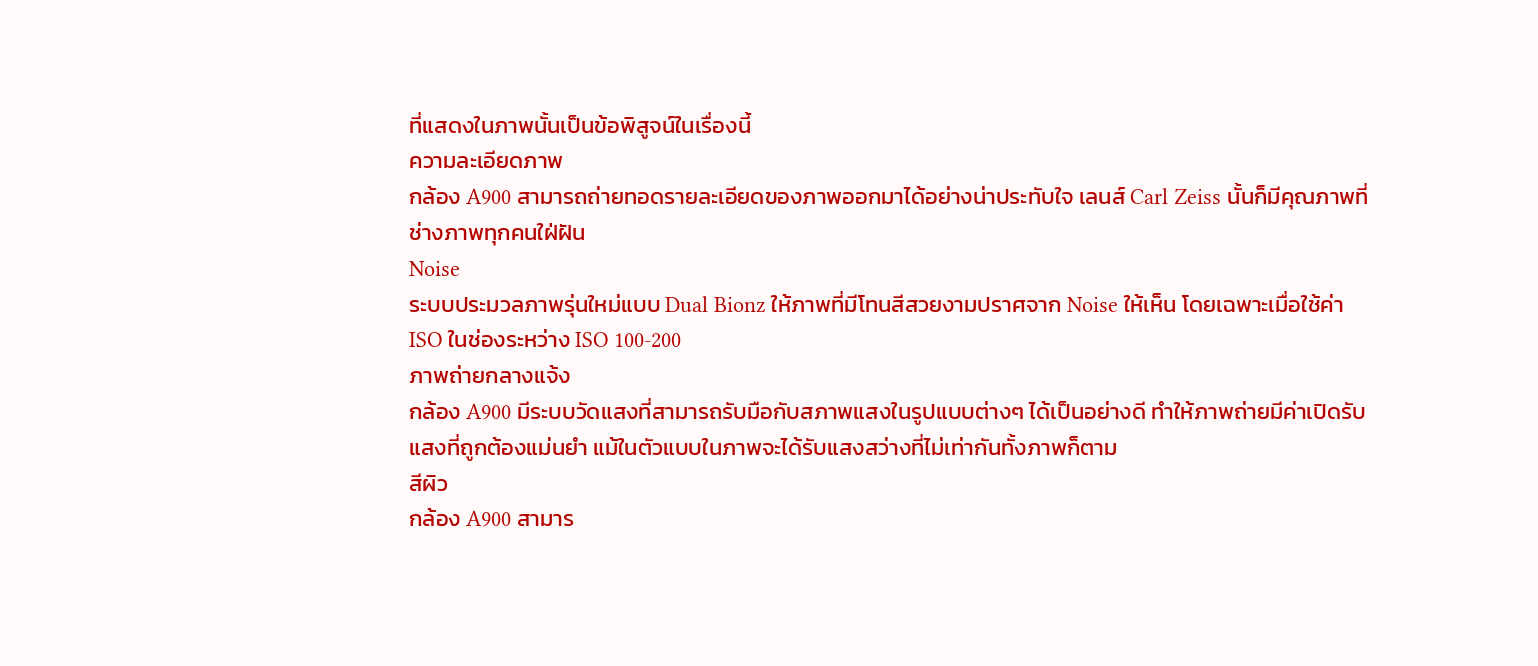ที่แสดงในภาพนั้นเป็นข้อพิสูจน์ในเรื่องนี้
ความละเอียดภาพ
กล้อง A900 สามารถถ่ายทอดรายละเอียดของภาพออกมาได้อย่างน่าประทับใจ เลนส์ Carl Zeiss นั้นก็มีคุณภาพที่ช่างภาพทุกคนใฝ่ฝัน
Noise
ระบบประมวลภาพรุ่นใหม่แบบ Dual Bionz ให้ภาพที่มีโทนสีสวยงามปราศจาก Noise ให้เห็น โดยเฉพาะเมื่อใช้ค่า ISO ในช่องระหว่าง ISO 100-200
ภาพถ่ายกลางแจ้ง
กล้อง A900 มีระบบวัดแสงที่สามารถรับมือกับสภาพแสงในรูปแบบต่างๆ ได้เป็นอย่างดี ทำให้ภาพถ่ายมีค่าเปิดรับแสงที่ถูกต้องแม่นยำ แม้ในตัวแบบในภาพจะได้รับแสงสว่างที่ไม่เท่ากันทั้งภาพก็ตาม
สีผิว
กล้อง A900 สามาร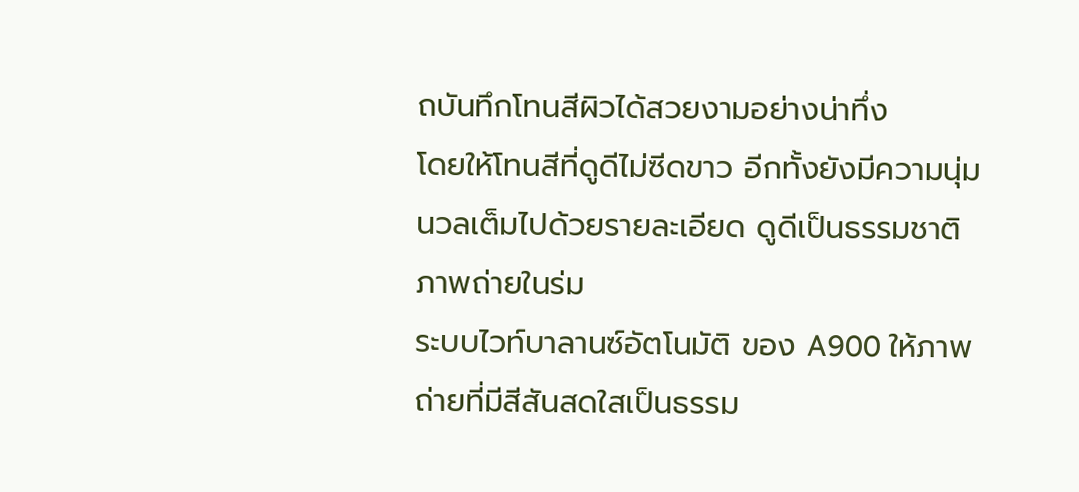ถบันทึกโทนสีผิวได้สวยงามอย่างน่าทึ่ง
โดยให้โทนสีที่ดูดีไม่ซีดขาว อีกทั้งยังมีความนุ่มนวลเต็มไปด้วยรายละเอียด ดูดีเป็นธรรมชาติ
ภาพถ่ายในร่ม
ระบบไวท์บาลานซ์อัตโนมัติ ของ A900 ให้ภาพถ่ายที่มีสีสันสดใสเป็นธรรม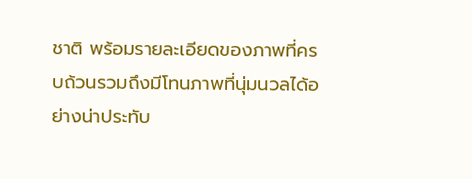ชาติ พร้อมรายละเอียดของภาพที่ครบถ้วนรวมถึงมีโทนภาพที่นุ่มนวลได้อย่างน่าประทับ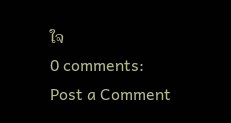ใจ
0 comments:
Post a Comment